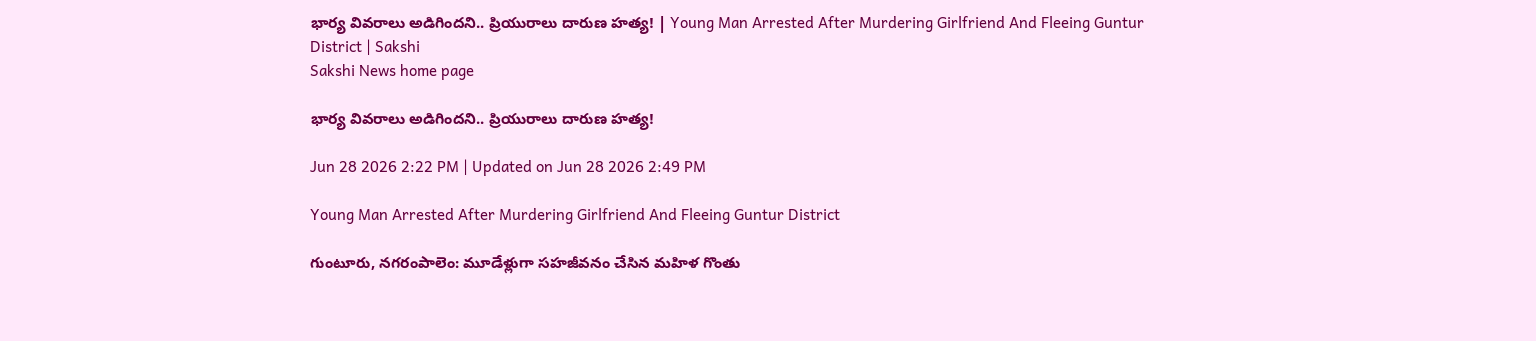భార్య వివరాలు అడిగిందని.. ప్రియురాలు దారుణ హత్య! | Young Man Arrested After Murdering Girlfriend And Fleeing Guntur District | Sakshi
Sakshi News home page

భార్య వివరాలు అడిగిందని.. ప్రియురాలు దారుణ హత్య!

Jun 28 2026 2:22 PM | Updated on Jun 28 2026 2:49 PM

Young Man Arrested After Murdering Girlfriend And Fleeing Guntur District

గుంటూరు, నగరంపాలెం: మూడేళ్లుగా సహజీవనం చేసిన మహిళ గొంతు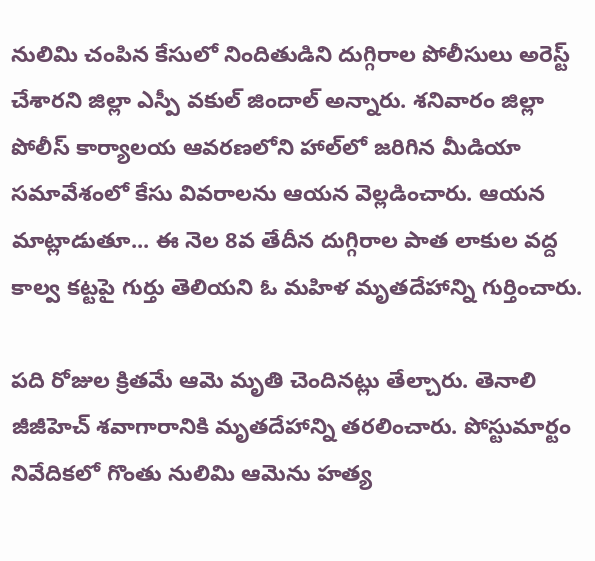నులిమి చంపిన కేసులో నిందితుడిని దుగ్గిరాల పోలీసులు అరెస్ట్‌ చేశారని జిల్లా ఎస్పీ వకుల్‌ జిందాల్‌ అన్నారు. శనివారం జిల్లా పోలీస్‌ కార్యాలయ ఆవరణలోని హాల్‌లో జరిగిన మీడియా సమావేశంలో కేసు వివరాలను ఆయన వెల్లడించారు. ఆయన మాట్లాడుతూ... ఈ నెల 8వ తేదీన దుగ్గిరాల పాత లాకుల వద్ద కాల్వ కట్టపై గుర్తు తెలియని ఓ మహిళ మృతదేహాన్ని గుర్తించారు.

పది రోజుల క్రితమే ఆమె మృతి చెందినట్లు తేల్చారు. తెనాలి జీజీహెచ్‌ శవాగారానికి మృతదేహాన్ని తరలించారు. పోస్టుమార్టం నివేదికలో గొంతు నులిమి ఆమెను హత్య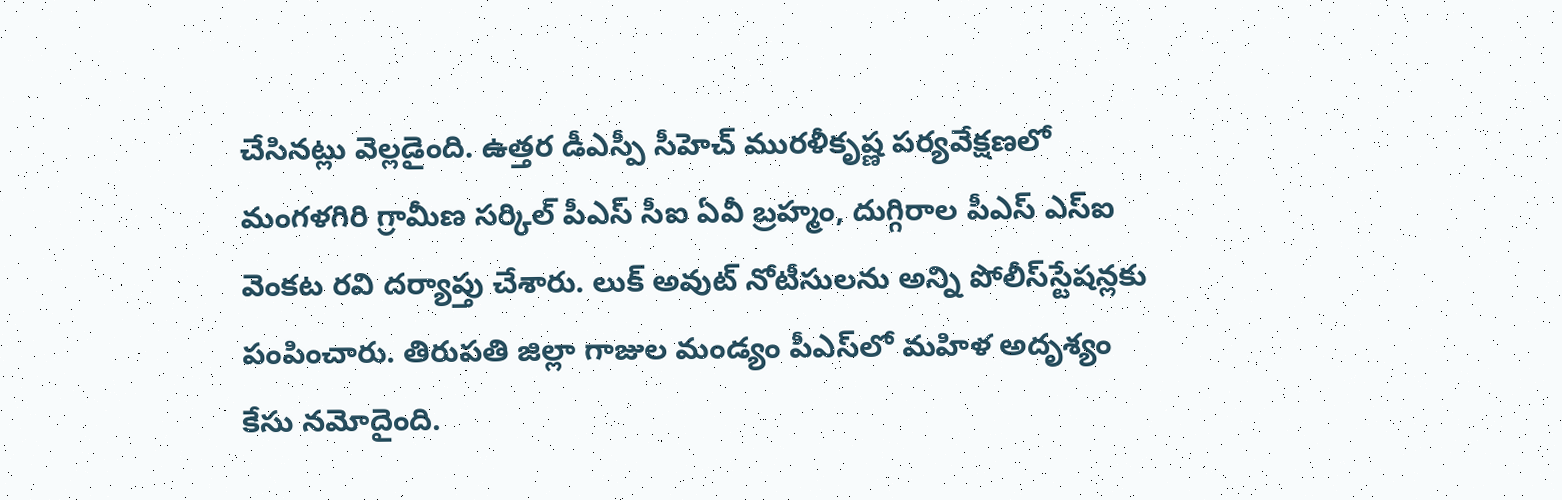చేసినట్లు వెల్లడైంది. ఉత్తర డీఎస్పీ సీహెచ్‌ మురళీకృష్ణ పర్యవేక్షణలో మంగళగిరి గ్రామీణ సర్కిల్‌ పీఎస్‌ సీఐ ఏవీ బ్రహ్మం, దుగ్గిరాల పీఎస్‌ ఎస్‌ఐ వెంకట రవి దర్యాప్తు చేశారు. లుక్‌ అవుట్‌ నోటీసులను అన్ని పోలీస్‌స్టేషన్లకు పంపించారు. తిరుపతి జిల్లా గాజుల మండ్యం పీఎస్‌లో మహిళ అదృశ్యం కేసు నమోదైంది.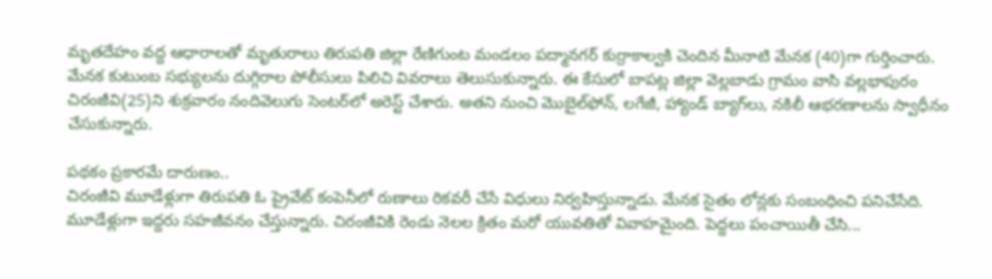మృతదేహం వద్ద ఆధారాలతో మృతురాలు తిరుపతి జిల్లా రేణిగుంట మండలం పద్మానగర్‌ కుర్రాకాల్వకి చెందిన మీనాటి మేనక (40)గా గుర్తించారు. మేనక కుటుంబ సభ్యులను దుగ్గిరాల పోలీసులు పిలిచి వివరాలు తెలుసుకున్నారు. ఈ కేసులో బాపట్ల జిల్లా వెల్లబాడు గ్రామం వాసి వల్లభాపురం చిరంజీవి(25)ని శుక్రవారం నందివెలుగు సెంటర్‌లో అరెస్ట్‌ చేశారు. అతని నుంచి మొబైల్‌ఫోన్‌, లగేజీ, హ్యాండ్‌ బ్యాగ్‌లు, నకిలీ ఆభరణాలను స్వాధీనం చేసుకున్నారు.

పథకం ప్రకారమే దారుణం..
చిరంజీవి మూడేళ్లుగా తిరుపతి ఓ ప్రైవేట్‌ కంపెనీలో రుణాలు రికవరీ చేసే విధులు నిర్వహిస్తున్నాడు. మేనక సైతం లోన్లకు సంబంధించి పనిచేసేది. మూడేళ్లుగా ఇద్దరు సహజీవనం చేస్తున్నారు. చిరంజీవికి రెండు నెలల క్రితం మరో యువతితో వివాహమైంది. పెద్దలు పంచాయితీ చేసి...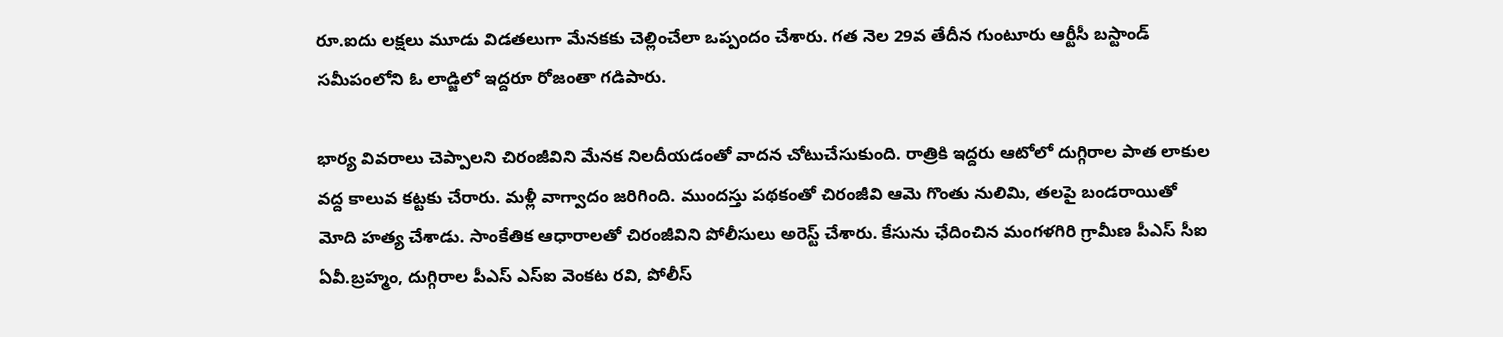రూ.ఐదు లక్షలు మూడు విడతలుగా మేనకకు చెల్లించేలా ఒప్పందం చేశారు. గత నెల 29వ తేదీన గుంటూరు ఆర్టీసీ బస్టాండ్‌ సమీపంలోని ఓ లాడ్జిలో ఇద్దరూ రోజంతా గడిపారు.

భార్య వివరాలు చెప్పాలని చిరంజీవిని మేనక నిలదీయడంతో వాదన చోటుచేసుకుంది. రాత్రికి ఇద్దరు ఆటోలో దుగ్గిరాల పాత లాకుల వద్ద కాలువ కట్టకు చేరారు. మళ్లీ వాగ్వాదం జరిగింది. ముందస్తు పథకంతో చిరంజీవి ఆమె గొంతు నులిమి, తలపై బండరాయితో మోది హత్య చేశాడు. సాంకేతిక ఆధారాలతో చిరంజీవిని పోలీసులు అరెస్ట్‌ చేశారు. కేసును ఛేదించిన మంగళగిరి గ్రామీణ పీఎస్‌ సీఐ ఏవీ.బ్రహ్మం, దుగ్గిరాల పీఎస్‌ ఎస్‌ఐ వెంకట రవి, పోలీస్‌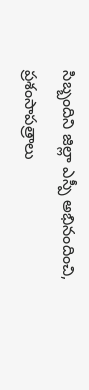సిబ్బందిని జిల్లా ఎస్పీ అభినందించి, ప్రశంసాపత్రాలు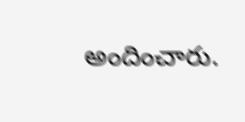అందించారు.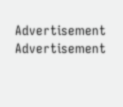Advertisement
Advertisement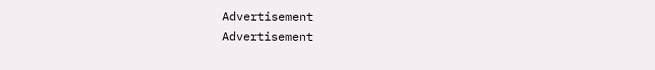Advertisement
Advertisement